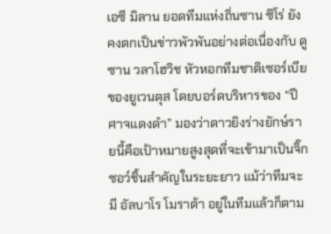เอซี มิลาน ยอดทีมแห่งถิ่นซาน ซิโร่ ยังคงตกเป็นข่าวพัวพันอย่างต่อเนื่องกับ ดูซาน วลาโฮวิช หัวหอกทีมชาติเซอร์เบียของยูเวนตุส โดยบอร์ดบริหารของ “ปีศาจแดงดำ” มองว่าดาวยิงร่างยักษ์รายนี้คือเป้าหมายสูงสุดที่จะเข้ามาเป็นจิ๊กซอว์ชิ้นสำคัญในระยะยาว แม้ว่าทีมจะมี อัลบาโร โมราต้า อยู่ในทีมแล้วก็ตาม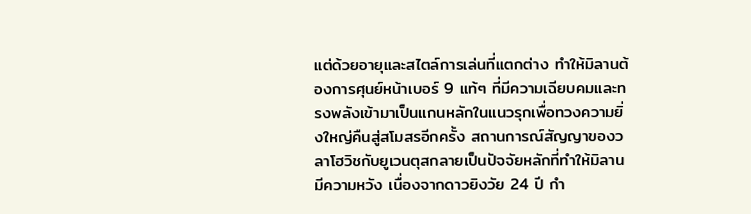แต่ด้วยอายุและสไตล์การเล่นที่แตกต่าง ทำให้มิลานต้องการศุนย์หน้าเบอร์ 9 แท้ๆ ที่มีความเฉียบคมและทรงพลังเข้ามาเป็นแกนหลักในแนวรุกเพื่อทวงความยิ่งใหญ่คืนสู่สโมสรอีกครั้ง สถานการณ์สัญญาของวลาโฮวิชกับยูเวนตุสกลายเป็นปัจจัยหลักที่ทำให้มิลานมีความหวัง เนื่องจากดาวยิงวัย 24 ปี กำ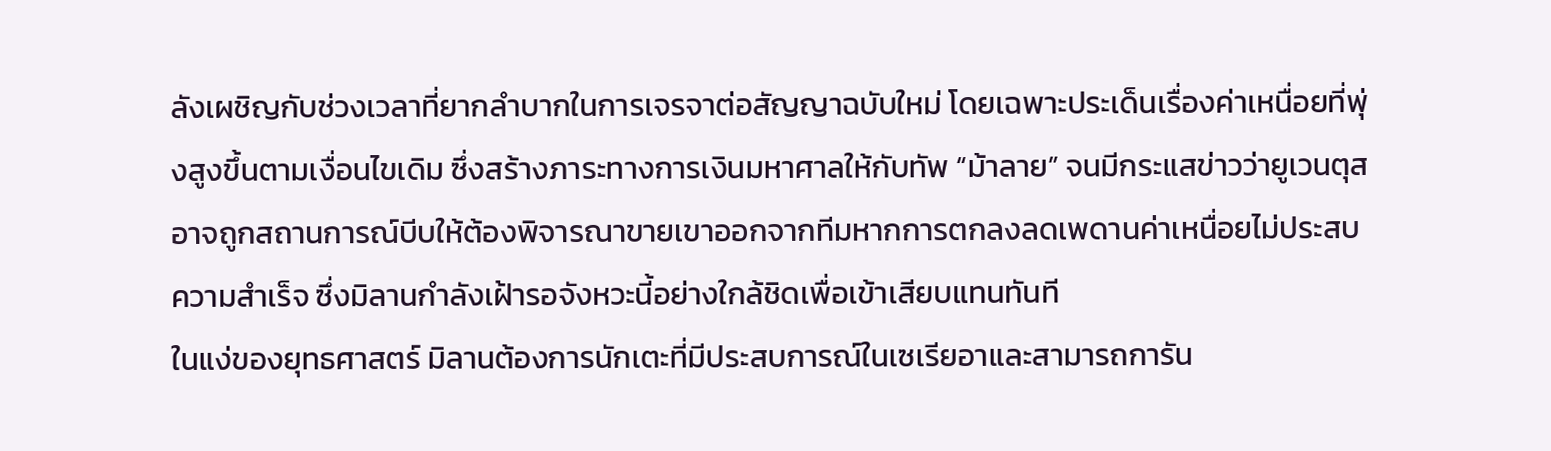ลังเผชิญกับช่วงเวลาที่ยากลำบากในการเจรจาต่อสัญญาฉบับใหม่ โดยเฉพาะประเด็นเรื่องค่าเหนื่อยที่พุ่งสูงขึ้นตามเงื่อนไขเดิม ซึ่งสร้างภาระทางการเงินมหาศาลให้กับทัพ “ม้าลาย” จนมีกระแสข่าวว่ายูเวนตุสอาจถูกสถานการณ์บีบให้ต้องพิจารณาขายเขาออกจากทีมหากการตกลงลดเพดานค่าเหนื่อยไม่ประสบความสำเร็จ ซึ่งมิลานกำลังเฝ้ารอจังหวะนี้อย่างใกล้ชิดเพื่อเข้าเสียบแทนทันที
ในแง่ของยุทธศาสตร์ มิลานต้องการนักเตะที่มีประสบการณ์ในเซเรียอาและสามารถการัน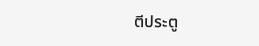ตีประตู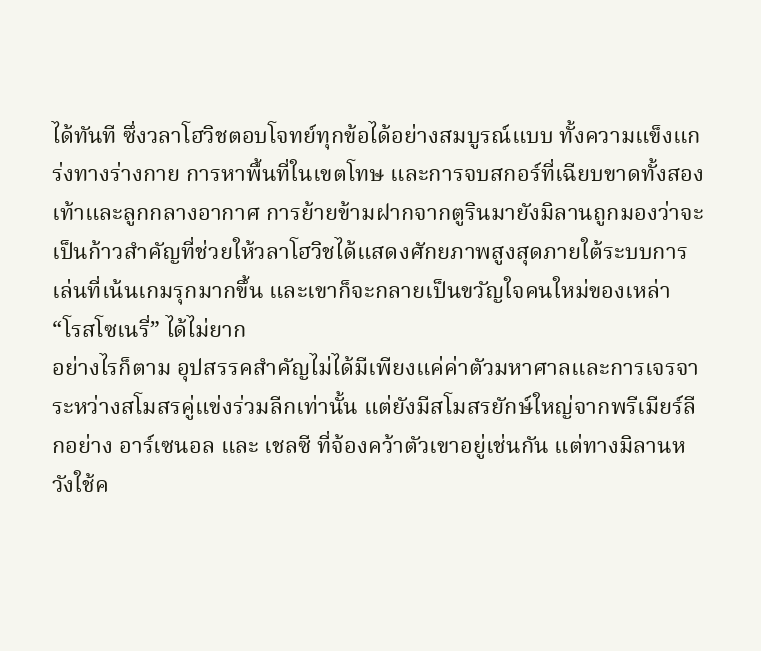ได้ทันที ซึ่งวลาโฮวิชตอบโจทย์ทุกข้อได้อย่างสมบูรณ์แบบ ทั้งความแข็งแกร่งทางร่างกาย การหาพื้นที่ในเขตโทษ และการจบสกอร์ที่เฉียบขาดทั้งสองเท้าและลูกกลางอากาศ การย้ายข้ามฝากจากตูรินมายังมิลานถูกมองว่าจะเป็นก้าวสำคัญที่ช่วยให้วลาโฮวิชได้แสดงศักยภาพสูงสุดภายใต้ระบบการเล่นที่เน้นเกมรุกมากขึ้น และเขาก็จะกลายเป็นขวัญใจคนใหม่ของเหล่า “โรสโซเนรี่” ได้ไม่ยาก
อย่างไรก็ตาม อุปสรรคสำคัญไม่ได้มีเพียงแค่ค่าตัวมหาศาลและการเจรจาระหว่างสโมสรคู่แข่งร่วมลีกเท่านั้น แต่ยังมีสโมสรยักษ์ใหญ่จากพรีเมียร์ลีกอย่าง อาร์เซนอล และ เชลซี ที่จ้องคว้าตัวเขาอยู่เช่นกัน แต่ทางมิลานหวังใช้ค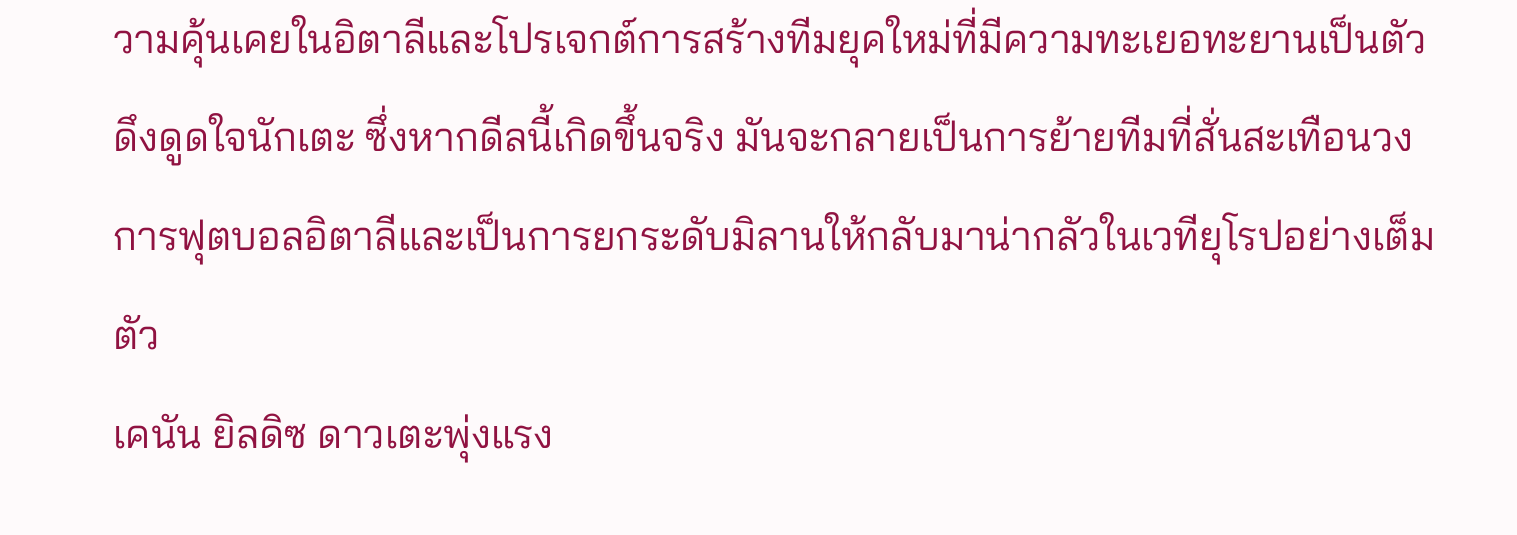วามคุ้นเคยในอิตาลีและโปรเจกต์การสร้างทีมยุคใหม่ที่มีความทะเยอทะยานเป็นตัวดึงดูดใจนักเตะ ซึ่งหากดีลนี้เกิดขึ้นจริง มันจะกลายเป็นการย้ายทีมที่สั่นสะเทือนวงการฟุตบอลอิตาลีและเป็นการยกระดับมิลานให้กลับมาน่ากลัวในเวทียุโรปอย่างเต็มตัว
เคนัน ยิลดิซ ดาวเตะพุ่งแรง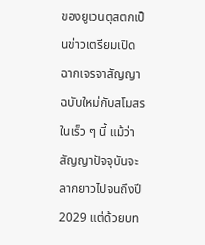ของยูเวนตุสตกเป็นข่าวเตรียมเปิดฉากเจรจาสัญญาฉบับใหม่กับสโมสรในเร็ว ๆ นี้ แม้ว่าสัญญาปัจจุบันจะลากยาวไปจนถึงปี 2029 แต่ด้วยบท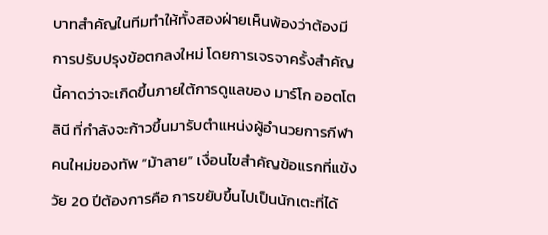บาทสำคัญในทีมทำให้ทั้งสองฝ่ายเห็นพ้องว่าต้องมีการปรับปรุงข้อตกลงใหม่ โดยการเจรจาครั้งสำคัญนี้คาดว่าจะเกิดขึ้นภายใต้การดูแลของ มาร์โก ออตโตลินี ที่กำลังจะก้าวขึ้นมารับตำแหน่งผู้อำนวยการกีฬาคนใหม่ของทัพ “ม้าลาย” เงื่อนไขสำคัญข้อแรกที่แข้งวัย 20 ปีต้องการคือ การขยับขึ้นไปเป็นนักเตะที่ได้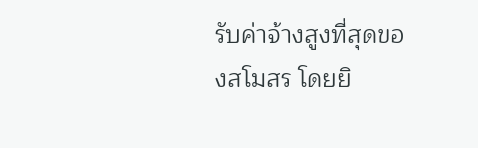รับค่าจ้างสูงที่สุดของสโมสร โดยยิ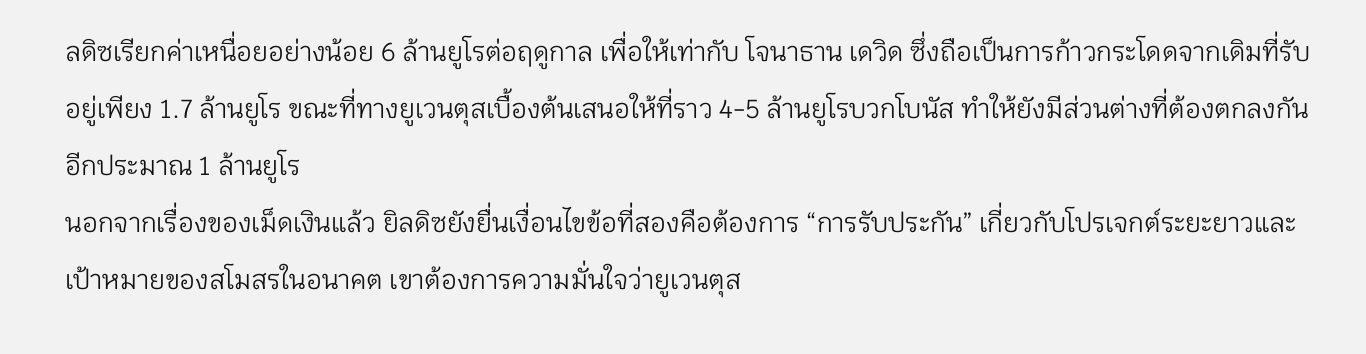ลดิซเรียกค่าเหนื่อยอย่างน้อย 6 ล้านยูโรต่อฤดูกาล เพื่อให้เท่ากับ โจนาธาน เดวิด ซึ่งถือเป็นการก้าวกระโดดจากเดิมที่รับอยู่เพียง 1.7 ล้านยูโร ขณะที่ทางยูเวนตุสเบื้องต้นเสนอให้ที่ราว 4-5 ล้านยูโรบวกโบนัส ทำให้ยังมีส่วนต่างที่ต้องตกลงกันอีกประมาณ 1 ล้านยูโร
นอกจากเรื่องของเม็ดเงินแล้ว ยิลดิซยังยื่นเงื่อนไขข้อที่สองคือต้องการ “การรับประกัน” เกี่ยวกับโปรเจกต์ระยะยาวและเป้าหมายของสโมสรในอนาคต เขาต้องการความมั่นใจว่ายูเวนตุส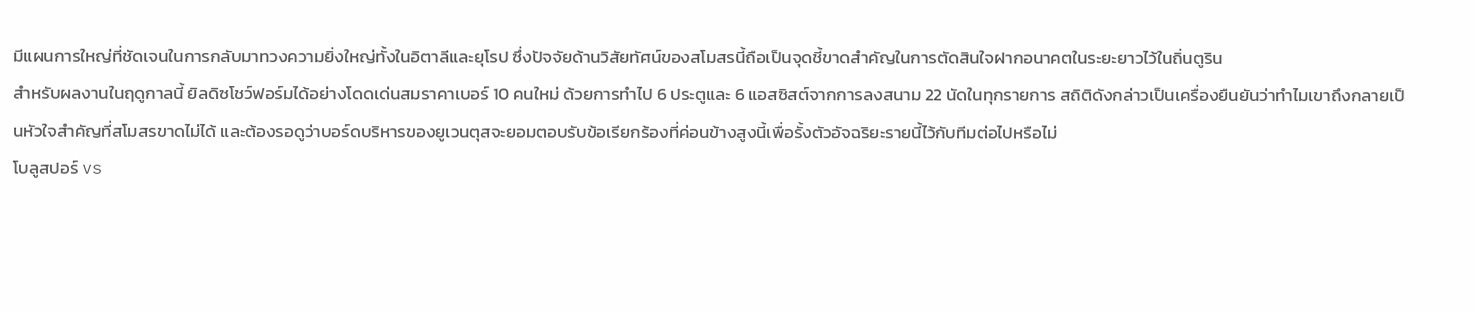มีแผนการใหญ่ที่ชัดเจนในการกลับมาทวงความยิ่งใหญ่ทั้งในอิตาลีและยุโรป ซึ่งปัจจัยด้านวิสัยทัศน์ของสโมสรนี้ถือเป็นจุดชี้ขาดสำคัญในการตัดสินใจฝากอนาคตในระยะยาวไว้ในถิ่นตูริน
สำหรับผลงานในฤดูกาลนี้ ยิลดิซโชว์ฟอร์มได้อย่างโดดเด่นสมราคาเบอร์ 10 คนใหม่ ด้วยการทำไป 6 ประตูและ 6 แอสซิสต์จากการลงสนาม 22 นัดในทุกรายการ สถิติดังกล่าวเป็นเครื่องยืนยันว่าทำไมเขาถึงกลายเป็นหัวใจสำคัญที่สโมสรขาดไม่ได้ และต้องรอดูว่าบอร์ดบริหารของยูเวนตุสจะยอมตอบรับข้อเรียกร้องที่ค่อนข้างสูงนี้เพื่อรั้งตัวอัจฉริยะรายนี้ไว้กับทีมต่อไปหรือไม่
โบลูสปอร์ vs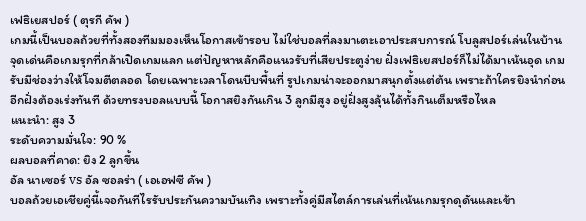เฟธิเยสปอร์ ( ตุรกี คัพ )
เกมนี้เป็นบอลถ้วยที่ทั้งสองทีมมองเห็นโอกาสเข้ารอบ ไม่ใช่บอลที่ลงมาเตะเอาประสบการณ์ โบลูสปอร์เล่นในบ้าน จุดเด่นคือเกมรุกที่กล้าเปิดเกมแลก แต่ปัญหาหลักคือแนวรับที่เสียประตูง่าย ฝั่งเฟธิเยสปอร์ก็ไม่ได้มาเน้นอุด เกมรับมีช่องว่างให้โจมตีตลอด โดยเฉพาะเวลาโดนบีบพื้นที่ รูปเกมน่าจะออกมาสนุกตั้งแต่ต้น เพราะถ้าใครยิงนำก่อน อีกฝั่งต้องเร่งทันที ด้วยทรงบอลแบบนี้ โอกาสยิงกันเกิน 3 ลูกมีสูง อยู่ฝั่งสูงลุ้นได้ทั้งกินเต็มหรือไหล
แนะนำ: สูง 3
ระดับความมั่นใจ: 90 %
ผลบอลที่คาด: ยิง 2 ลูกขึ้น
อัล นาเซอร์ vs อัล ซอลร่า ( เอเอฟซี คัพ )
บอลถ้วยเอเชียคู่นี้เจอกันทีไรรับประกันความบันเทิง เพราะทั้งคู่มีสไตล์การเล่นที่เน้นเกมรุกดุดันและเข้า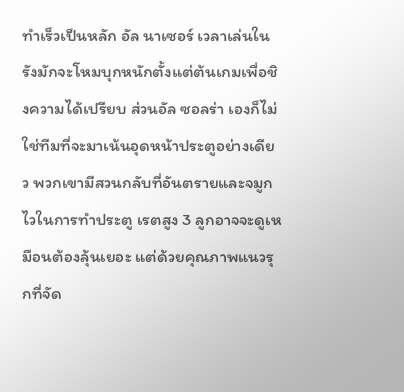ทำเร็วเป็นหลัก อัล นาเซอร์ เวลาเล่นในรังมักจะโหมบุกหนักตั้งแต่ต้นเกมเพื่อชิงความได้เปรียบ ส่วนอัล ซอลร่า เองก็ไม่ใช่ทีมที่จะมาเน้นอุดหน้าประตูอย่างเดียว พวกเขามีสวนกลับที่อันตรายและจมูกไวในการทำประตู เรตสูง 3 ลูกอาจจะดูเหมือนต้องลุ้นเยอะ แต่ด้วยคุณภาพแนวรุกที่จัด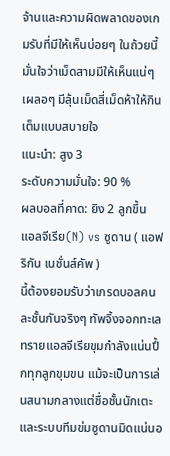จ้านและความผิดพลาดของเกมรับที่มีให้เห็นบ่อยๆ ในถ้วยนี้ มั่นใจว่าเม็ดสามมีให้เห็นแน่ๆ เผลอๆ มีลุ้นเม็ดสี่เม็ดห้าให้กินเต็มแบบสบายใจ
แนะนำ: สูง 3
ระดับความมั่นใจ: 90 %
ผลบอลที่คาด: ยิง 2 ลูกขึ้น
แอลจีเรีย(N) vs ซูดาน ( แอฟริกัน เนชั่นส์คัพ )
นี้ต้องยอมรับว่าเกรดบอลคนละชั้นกันจริงๆ ทัพจิ้งจอกทะเลทรายแอลจีเรียขุมกำลังแน่นปึ้กทุกลูกขุมขน แม้จะเป็นการเล่นสนามกลางแต่ชื่อชั้นนักเตะและระบบทีมข่มซูดานมิดแน่นอ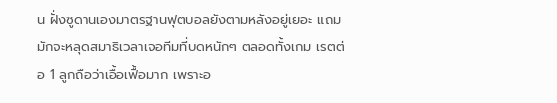น ฝั่งซูดานเองมาตรฐานฟุตบอลยังตามหลังอยู่เยอะ แถมมักจะหลุดสมาธิเวลาเจอทีมที่บดหนักๆ ตลอดทั้งเกม เรตต่อ 1 ลูกถือว่าเอื้อเฟื้อมาก เพราะอ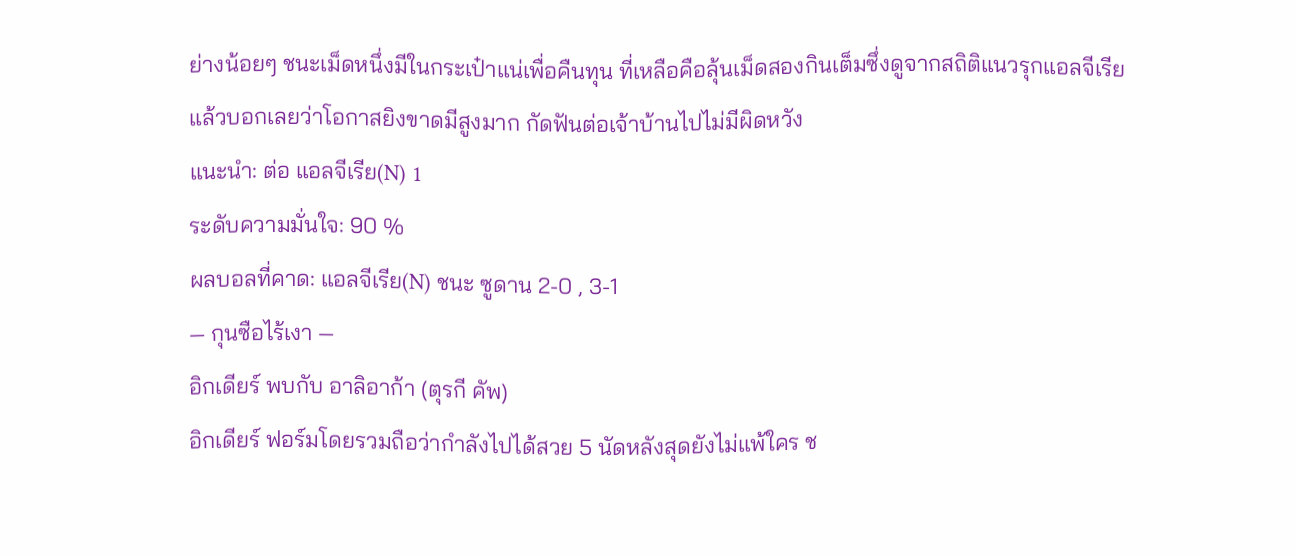ย่างน้อยๆ ชนะเม็ดหนึ่งมีในกระเป๋าแน่เพื่อคืนทุน ที่เหลือคือลุ้นเม็ดสองกินเต็มซึ่งดูจากสถิติแนวรุกแอลจีเรียแล้วบอกเลยว่าโอกาสยิงขาดมีสูงมาก กัดฟันต่อเจ้าบ้านไปไม่มีผิดหวัง
แนะนำ: ต่อ แอลจีเรีย(N) 1
ระดับความมั่นใจ: 90 %
ผลบอลที่คาด: แอลจีเรีย(N) ชนะ ซูดาน 2-0 , 3-1
— กุนซือไร้เงา —
อิกเดียร์ พบกับ อาลิอาก้า (ตุรกี คัพ)
อิกเดียร์ ฟอร์มโดยรวมถือว่ากำลังไปได้สวย 5 นัดหลังสุดยังไม่แพ้ใคร ช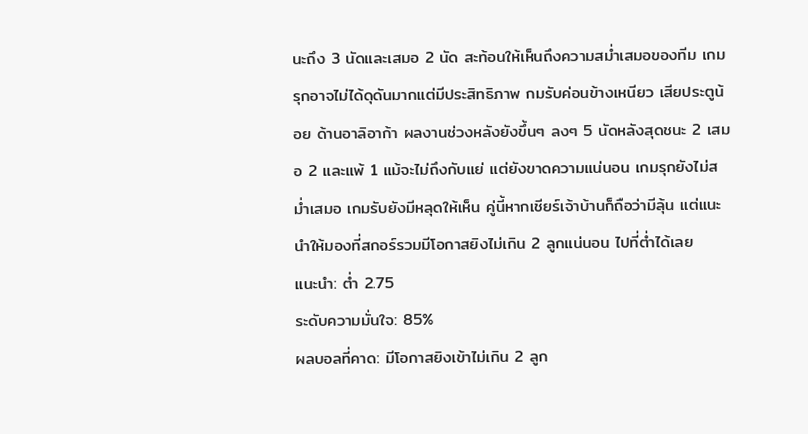นะถึง 3 นัดและเสมอ 2 นัด สะท้อนให้เห็นถึงความสม่ำเสมอของทีม เกมรุกอาจไม่ได้ดุดันมากแต่มีประสิทธิภาพ กมรับค่อนข้างเหนียว เสียประตูน้อย ด้านอาลิอาก้า ผลงานช่วงหลังยังขึ้นๆ ลงๆ 5 นัดหลังสุดชนะ 2 เสมอ 2 และแพ้ 1 แม้จะไม่ถึงกับแย่ แต่ยังขาดความแน่นอน เกมรุกยังไม่สม่ำเสมอ เกมรับยังมีหลุดให้เห็น คู่นี้หากเชียร์เจ้าบ้านก็ถือว่ามีลุ้น แต่แนะนำให้มองที่สกอร์รวมมีโอกาสยิงไม่เกิน 2 ลูกแน่นอน ไปที่ต่ำได้เลย
แนะนำ: ต่ำ 2.75
ระดับความมั่นใจ: 85%
ผลบอลที่คาด: มีโอกาสยิงเข้าไม่เกิน 2 ลูก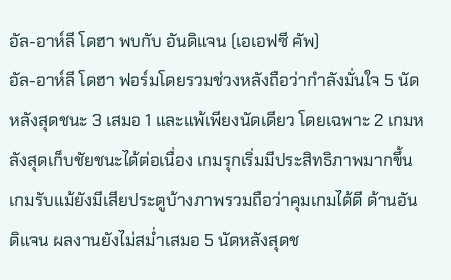อัล-อาห์ลี โดฮา พบกับ อันดิแจน (เอเอฟซี คัพ)
อัล-อาห์ลี โดฮา ฟอร์มโดยรวมช่วงหลังถือว่ากำลังมั่นใจ 5 นัดหลังสุดชนะ 3 เสมอ 1 และแพ้เพียงนัดเดียว โดยเฉพาะ 2 เกมหลังสุดเก็บชัยชนะได้ต่อเนื่อง เกมรุกเริ่มมีประสิทธิภาพมากขึ้น เกมรับแม้ยังมีเสียประตูบ้างภาพรวมถือว่าคุมเกมได้ดี ด้านอันดิแจน ผลงานยังไม่สม่ำเสมอ 5 นัดหลังสุดช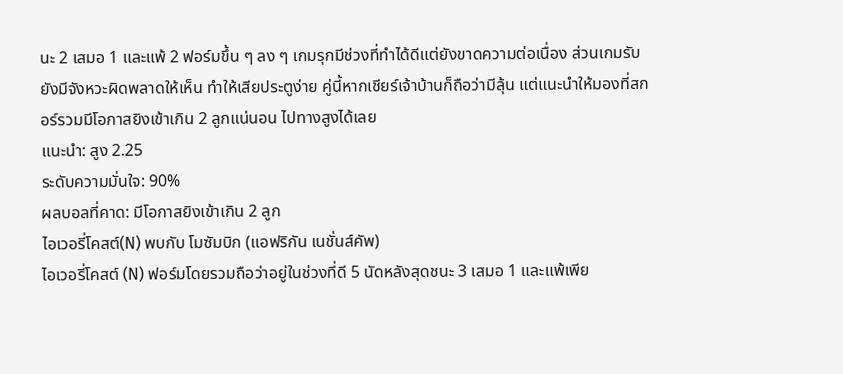นะ 2 เสมอ 1 และแพ้ 2 ฟอร์มขึ้น ๆ ลง ๆ เกมรุกมีช่วงที่ทำได้ดีแต่ยังขาดความต่อเนื่อง ส่วนเกมรับยังมีจังหวะผิดพลาดให้เห็น ทำให้เสียประตูง่าย คู่นี้หากเชียร์เจ้าบ้านก็ถือว่ามีลุ้น แต่แนะนำให้มองที่สกอร์รวมมีโอกาสยิงเข้าเกิน 2 ลูกแน่นอน ไปทางสูงได้เลย
แนะนำ: สูง 2.25
ระดับความมั่นใจ: 90%
ผลบอลที่คาด: มีโอกาสยิงเข้าเกิน 2 ลูก
ไอเวอรี่โคสต์(N) พบกับ โมซัมบิก (แอฟริกัน เนชั่นส์คัพ)
ไอเวอรี่โคสต์ (N) ฟอร์มโดยรวมถือว่าอยู่ในช่วงที่ดี 5 นัดหลังสุดชนะ 3 เสมอ 1 และแพ้เพีย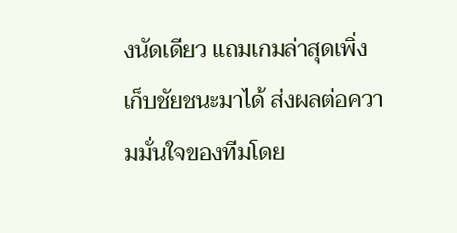งนัดเดียว แถมเกมล่าสุดเพิ่งเก็บชัยชนะมาได้ ส่งผลต่อความมั่นใจของทีมโดย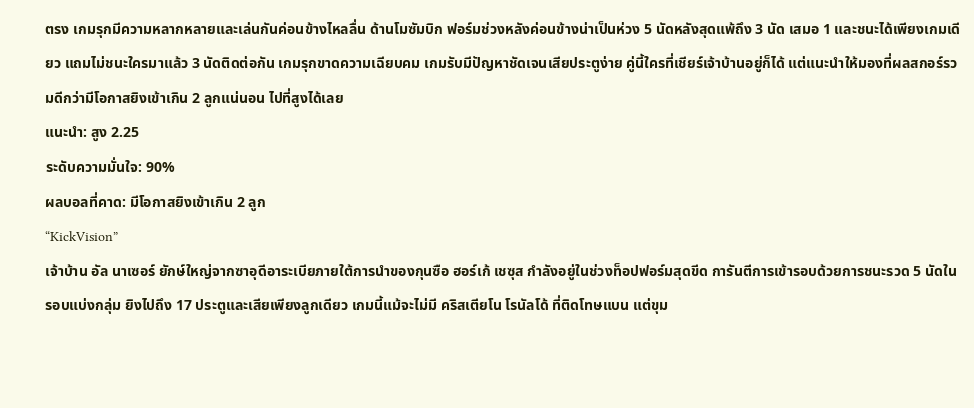ตรง เกมรุกมีความหลากหลายและเล่นกันค่อนข้างไหลลื่น ด้านโมซัมบิก ฟอร์มช่วงหลังค่อนข้างน่าเป็นห่วง 5 นัดหลังสุดแพ้ถึง 3 นัด เสมอ 1 และชนะได้เพียงเกมเดียว แถมไม่ชนะใครมาแล้ว 3 นัดติดต่อกัน เกมรุกขาดความเฉียบคม เกมรับมีปัญหาชัดเจนเสียประตูง่าย คู่นี้ใครที่เชียร์เจ้าบ้านอยู่ก็ได้ แต่แนะนำให้มองที่ผลสกอร์รวมดีกว่ามีโอกาสยิงเข้าเกิน 2 ลูกแน่นอน ไปที่สูงได้เลย
แนะนำ: สูง 2.25
ระดับความมั่นใจ: 90%
ผลบอลที่คาด: มีโอกาสยิงเข้าเกิน 2 ลูก
“KickVision”
เจ้าบ้าน อัล นาเซอร์ ยักษ์ใหญ่จากซาอุดีอาระเบียภายใต้การนำของกุนซือ ฮอร์เก้ เชซุส กำลังอยู่ในช่วงท็อปฟอร์มสุดขีด การันตีการเข้ารอบด้วยการชนะรวด 5 นัดในรอบแบ่งกลุ่ม ยิงไปถึง 17 ประตูและเสียเพียงลูกเดียว เกมนี้แม้จะไม่มี คริสเตียโน โรนัลโด้ ที่ติดโทษแบน แต่ขุม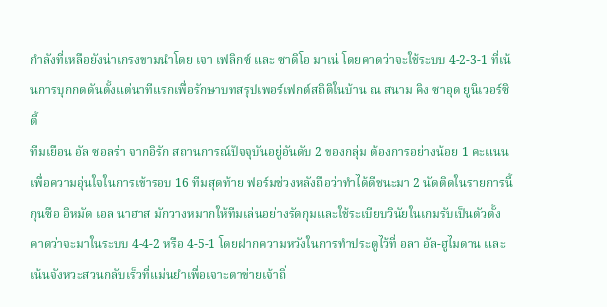กำลังที่เหลือยังน่าเกรงขามนำโดย เจา เฟลิกซ์ และ ซาดิโอ มาเน่ โดยคาดว่าจะใช้ระบบ 4-2-3-1 ที่เน้นการบุกกดดันตั้งแต่นาทีแรกเพื่อรักษาบทสรุปเพอร์เฟกต์สถิติในบ้าน ณ สนาม คิง ซาอุด ยูนิเวอร์ซิตี้
ทีมเยือน อัล ซอลร่า จากอิรัก สถานการณ์ปัจจุบันอยู่อันดับ 2 ของกลุ่ม ต้องการอย่างน้อย 1 คะแนนเพื่อความอุ่นใจในการเข้ารอบ 16 ทีมสุดท้าย ฟอร์มช่วงหลังถือว่าทำได้ดีชนะมา 2 นัดติดในรายการนี้ กุนซือ อิหมัด เอล นาฮาส มักวางหมากให้ทีมเล่นอย่างรัดกุมและใช้ระเบียบวินัยในเกมรับเป็นตัวตั้ง คาดว่าจะมาในระบบ 4-4-2 หรือ 4-5-1 โดยฝากความหวังในการทำประตูไว้ที่ อลา อัล-ฮูไมดาน และเน้นจังหวะสวนกลับเร็วที่แม่นยำเพื่อเจาะตาข่ายเจ้าถิ่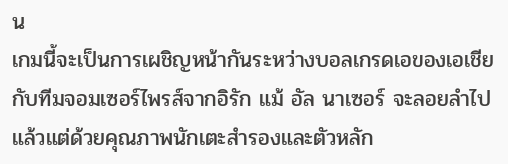น
เกมนี้จะเป็นการเผชิญหน้ากันระหว่างบอลเกรดเอของเอเชียกับทีมจอมเซอร์ไพรส์จากอิรัก แม้ อัล นาเซอร์ จะลอยลำไปแล้วแต่ด้วยคุณภาพนักเตะสำรองและตัวหลัก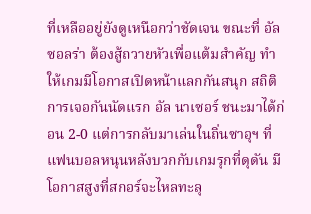ที่เหลืออยู่ยังดูเหนือกว่าชัดเจน ขณะที่ อัล ซอลร่า ต้องสู้ถวายหัวเพื่อแต้มสำคัญ ทำให้เกมมีโอกาสเปิดหน้าแลกกันสนุก สถิติการเจอกันนัดแรก อัล นาเซอร์ ชนะมาได้ก่อน 2-0 แต่การกลับมาเล่นในถิ่นซาอุฯ ที่แฟนบอลหนุนหลังบวกกับเกมรุกที่ดุดัน มีโอกาสสูงที่สกอร์จะไหลทะลุ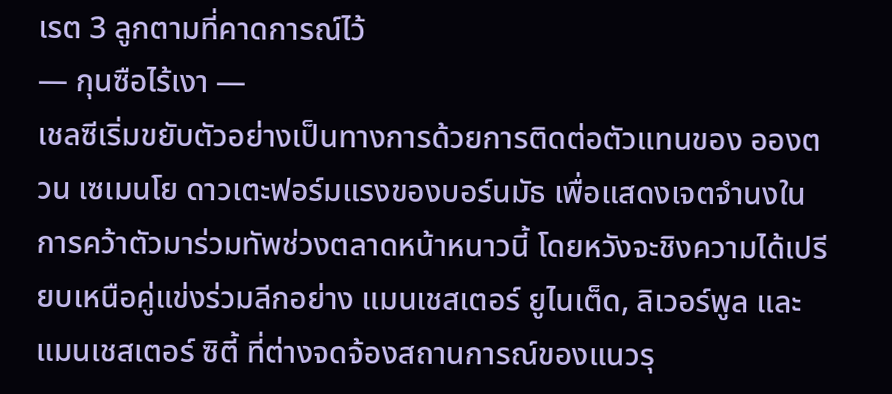เรต 3 ลูกตามที่คาดการณ์ไว้
— กุนซือไร้เงา —
เชลซีเริ่มขยับตัวอย่างเป็นทางการด้วยการติดต่อตัวแทนของ อองตวน เซเมนโย ดาวเตะฟอร์มแรงของบอร์นมัธ เพื่อแสดงเจตจำนงในการคว้าตัวมาร่วมทัพช่วงตลาดหน้าหนาวนี้ โดยหวังจะชิงความได้เปรียบเหนือคู่แข่งร่วมลีกอย่าง แมนเชสเตอร์ ยูไนเต็ด, ลิเวอร์พูล และแมนเชสเตอร์ ซิตี้ ที่ต่างจดจ้องสถานการณ์ของแนวรุ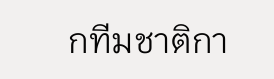กทีมชาติกา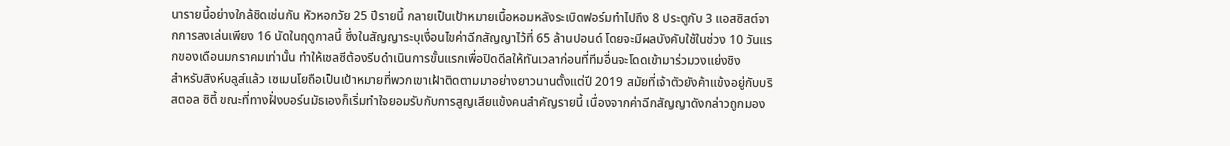นารายนี้อย่างใกล้ชิดเช่นกัน หัวหอกวัย 25 ปีรายนี้ กลายเป็นเป้าหมายเนื้อหอมหลังระเบิดฟอร์มทำไปถึง 8 ประตูกับ 3 แอสซิสต์จากการลงเล่นเพียง 16 นัดในฤดูกาลนี้ ซึ่งในสัญญาระบุเงื่อนไขค่าฉีกสัญญาไว้ที่ 65 ล้านปอนด์ โดยจะมีผลบังคับใช้ในช่วง 10 วันแรกของเดือนมกราคมเท่านั้น ทำให้เชลซีต้องรีบดำเนินการขั้นแรกเพื่อปิดดีลให้ทันเวลาก่อนที่ทีมอื่นจะโดดเข้ามาร่วมวงแย่งชิง
สำหรับสิงห์บลูส์แล้ว เซเมนโยถือเป็นเป้าหมายที่พวกเขาเฝ้าติดตามมาอย่างยาวนานตั้งแต่ปี 2019 สมัยที่เจ้าตัวยังค้าแข้งอยู่กับบริสตอล ซิตี้ ขณะที่ทางฝั่งบอร์นมัธเองก็เริ่มทำใจยอมรับกับการสูญเสียแข้งคนสำคัญรายนี้ เนื่องจากค่าฉีกสัญญาดังกล่าวถูกมอง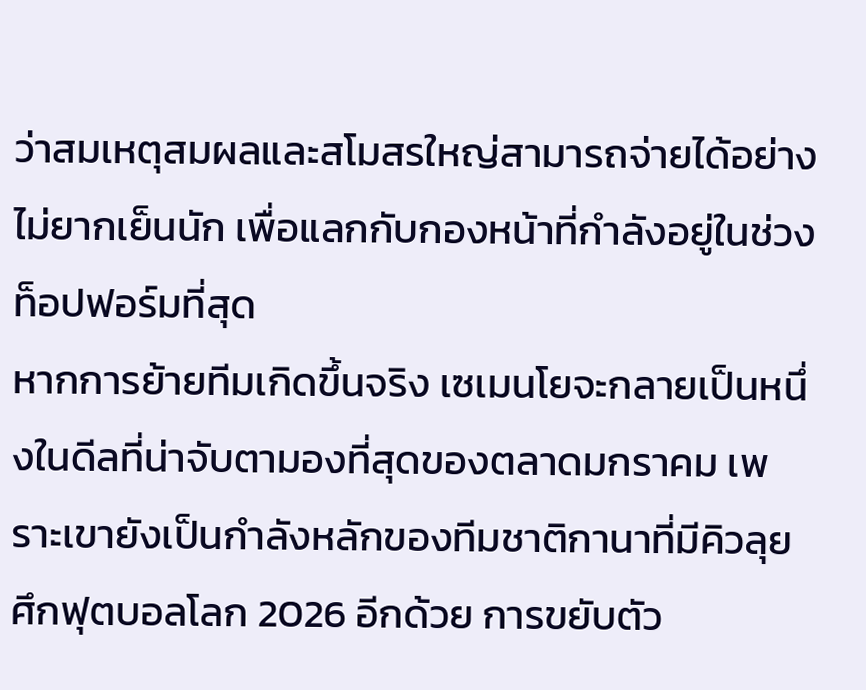ว่าสมเหตุสมผลและสโมสรใหญ่สามารถจ่ายได้อย่างไม่ยากเย็นนัก เพื่อแลกกับกองหน้าที่กำลังอยู่ในช่วงท็อปฟอร์มที่สุด
หากการย้ายทีมเกิดขึ้นจริง เซเมนโยจะกลายเป็นหนึ่งในดีลที่น่าจับตามองที่สุดของตลาดมกราคม เพราะเขายังเป็นกำลังหลักของทีมชาติกานาที่มีคิวลุยศึกฟุตบอลโลก 2026 อีกด้วย การขยับตัว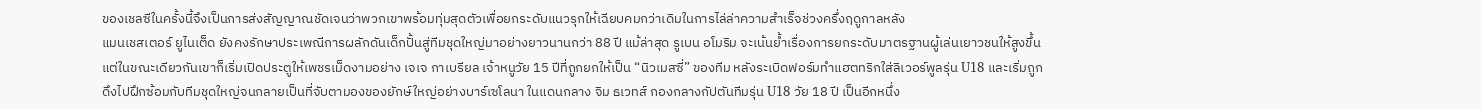ของเชลซีในครั้งนี้จึงเป็นการส่งสัญญาณชัดเจนว่าพวกเขาพร้อมทุ่มสุดตัวเพื่อยกระดับแนวรุกให้เฉียบคมกว่าเดิมในการไล่ล่าความสำเร็จช่วงครึ่งฤดูกาลหลัง
แมนเชสเตอร์ ยูไนเต็ด ยังคงรักษาประเพณีการผลักดันเด็กปั้นสู่ทีมชุดใหญ่มาอย่างยาวนานกว่า 88 ปี แม้ล่าสุด รูเบน อโมริม จะเน้นย้ำเรื่องการยกระดับมาตรฐานผู้เล่นเยาวชนให้สูงขึ้น แต่ในขณะเดียวกันเขาก็เริ่มเปิดประตูให้เพชรเม็ดงามอย่าง เจเจ กาเบรียล เจ้าหนูวัย 15 ปีที่ถูกยกให้เป็น “นิวเมสซี่” ของทีม หลังระเบิดฟอร์มทำแฮตทริกใส่ลิเวอร์พูลรุ่น U18 และเริ่มถูกดึงไปฝึกซ้อมกับทีมชุดใหญ่จนกลายเป็นที่จับตามองของยักษ์ใหญ่อย่างบาร์เซโลนา ในแดนกลาง จิม ธเวทส์ กองกลางกัปตันทีมรุ่น U18 วัย 18 ปี เป็นอีกหนึ่ง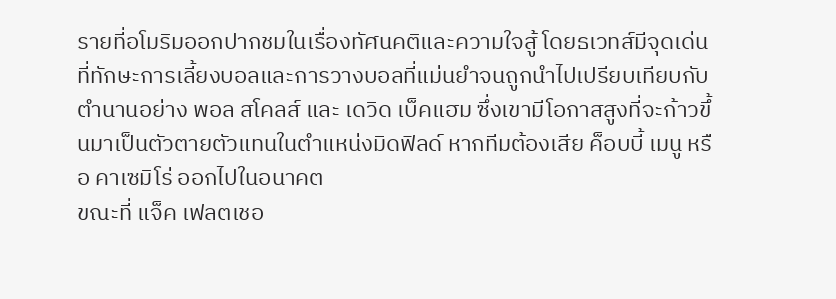รายที่อโมริมออกปากชมในเรื่องทัศนคติและความใจสู้ โดยธเวทส์มีจุดเด่นที่ทักษะการเลี้ยงบอลและการวางบอลที่แม่นยำจนถูกนำไปเปรียบเทียบกับตำนานอย่าง พอล สโคลส์ และ เดวิด เบ็คแฮม ซึ่งเขามีโอกาสสูงที่จะก้าวขึ้นมาเป็นตัวตายตัวแทนในตำแหน่งมิดฟิลด์ หากทีมต้องเสีย ค็อบบี้ เมนู หรือ คาเซมิโร่ ออกไปในอนาคต
ขณะที่ แจ็ค เฟลตเชอ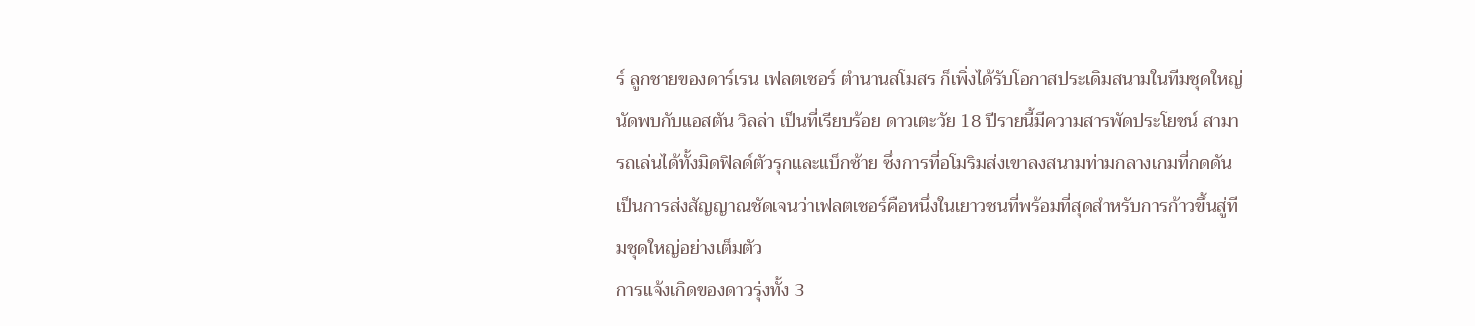ร์ ลูกชายของดาร์เรน เฟลตเชอร์ ตำนานสโมสร ก็เพิ่งได้รับโอกาสประเดิมสนามในทีมชุดใหญ่นัดพบกับแอสตัน วิลล่า เป็นที่เรียบร้อย ดาวเตะวัย 18 ปีรายนี้มีความสารพัดประโยชน์ สามารถเล่นได้ทั้งมิดฟิลด์ตัวรุกและแบ็กซ้าย ซึ่งการที่อโมริมส่งเขาลงสนามท่ามกลางเกมที่กดดัน เป็นการส่งสัญญาณชัดเจนว่าเฟลตเชอร์คือหนึ่งในเยาวชนที่พร้อมที่สุดสำหรับการก้าวขึ้นสู่ทีมชุดใหญ่อย่างเต็มตัว
การแจ้งเกิดของดาวรุ่งทั้ง 3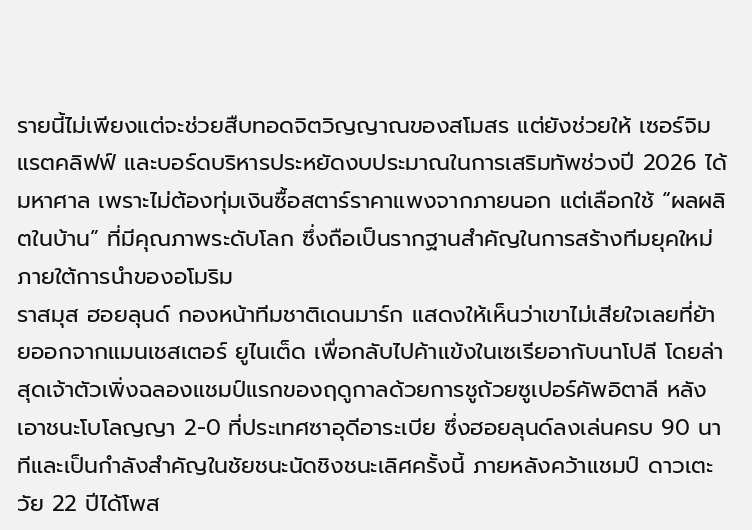รายนี้ไม่เพียงแต่จะช่วยสืบทอดจิตวิญญาณของสโมสร แต่ยังช่วยให้ เซอร์จิม แรตคลิฟฟ์ และบอร์ดบริหารประหยัดงบประมาณในการเสริมทัพช่วงปี 2026 ได้มหาศาล เพราะไม่ต้องทุ่มเงินซื้อสตาร์ราคาแพงจากภายนอก แต่เลือกใช้ “ผลผลิตในบ้าน” ที่มีคุณภาพระดับโลก ซึ่งถือเป็นรากฐานสำคัญในการสร้างทีมยุคใหม่ภายใต้การนำของอโมริม
ราสมุส ฮอยลุนด์ กองหน้าทีมชาติเดนมาร์ก แสดงให้เห็นว่าเขาไม่เสียใจเลยที่ย้ายออกจากแมนเชสเตอร์ ยูไนเต็ด เพื่อกลับไปค้าแข้งในเซเรียอากับนาโปลี โดยล่าสุดเจ้าตัวเพิ่งฉลองแชมป์แรกของฤดูกาลด้วยการชูถ้วยซูเปอร์คัพอิตาลี หลังเอาชนะโบโลญญา 2-0 ที่ประเทศซาอุดีอาระเบีย ซึ่งฮอยลุนด์ลงเล่นครบ 90 นาทีและเป็นกำลังสำคัญในชัยชนะนัดชิงชนะเลิศครั้งนี้ ภายหลังคว้าแชมป์ ดาวเตะวัย 22 ปีได้โพส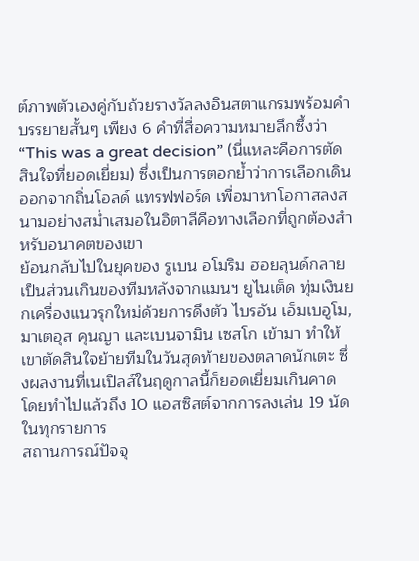ต์ภาพตัวเองคู่กับถ้วยรางวัลลงอินสตาแกรมพร้อมคำบรรยายสั้นๆ เพียง 6 คำที่สื่อความหมายลึกซึ้งว่า “This was a great decision” (นี่แหละคือการตัดสินใจที่ยอดเยี่ยม) ซึ่งเป็นการตอกย้ำว่าการเลือกเดินออกจากถิ่นโอลด์ แทรฟฟอร์ด เพื่อมาหาโอกาสลงสนามอย่างสม่ำเสมอในอิตาลีคือทางเลือกที่ถูกต้องสำหรับอนาคตของเขา
ย้อนกลับไปในยุคของ รูเบน อโมริม ฮอยลุนด์กลายเป็นส่วนเกินของทีมหลังจากแมนฯ ยูไนเต็ด ทุ่มเงินยกเครื่องแนวรุกใหม่ด้วยการดึงตัว ไบรอัน เอ็มเบอูโม, มาเตอุส คุนญา และเบนจามิน เซสโก เข้ามา ทำให้เขาตัดสินใจย้ายทีมในวันสุดท้ายของตลาดนักเตะ ซึ่งผลงานที่เนเปิลส์ในฤดูกาลนี้ก็ยอดเยี่ยมเกินคาด โดยทำไปแล้วถึง 10 แอสซิสต์จากการลงเล่น 19 นัดในทุกรายการ
สถานการณ์ปัจจุ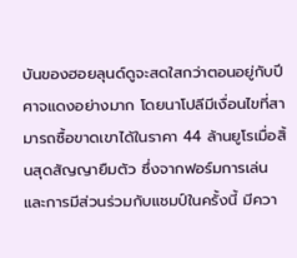บันของฮอยลุนด์ดูจะสดใสกว่าตอนอยู่กับปีศาจแดงอย่างมาก โดยนาโปลีมีเงื่อนไขที่สามารถซื้อขาดเขาได้ในราคา 44 ล้านยูโรเมื่อสิ้นสุดสัญญายืมตัว ซึ่งจากฟอร์มการเล่นและการมีส่วนร่วมกับแชมป์ในครั้งนี้ มีควา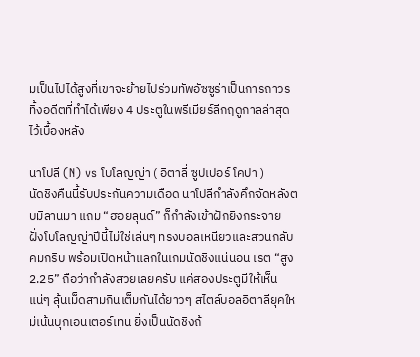มเป็นไปได้สูงที่เขาจะย้ายไปร่วมทัพอัซซูร่าเป็นการถาวร ทิ้งอดีตที่ทำได้เพียง 4 ประตูในพรีเมียร์ลีกฤดูกาลล่าสุดไว้เบื้องหลัง

นาโปลี (N) vs โบโลญญ่า ( อิตาลี่ ซูปเปอร์ โคปา )
นัดชิงคืนนี้รับประกันความเดือด นาโปลีกำลังคึกจัดหลังตบมิลานมา แถม “ฮอยลุนด์” ก็กำลังเข้าฝักยิงกระจาย ฝั่งโบโลญญ่าปีนี้ไม่ใช่เล่นๆ ทรงบอลเหนียวและสวนกลับคมกริบ พร้อมเปิดหน้าแลกในเกมนัดชิงแน่นอน เรต “สูง 2.25” ถือว่ากำลังสวยเลยครับ แค่สองประตูมีให้เห็นแน่ๆ ลุ้นเม็ดสามกินเต็มกันได้ยาวๆ สไตล์บอลอิตาลียุคใหม่เน้นบุกเอนเตอร์เทน ยิ่งเป็นนัดชิงถ้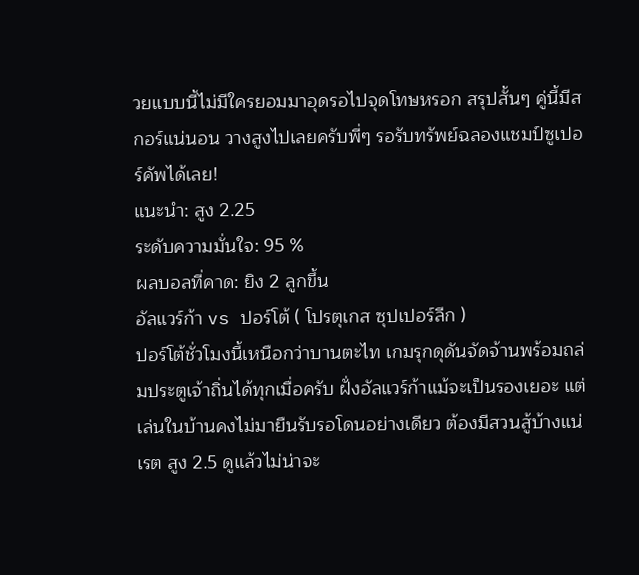วยแบบนี้ไม่มีใครยอมมาอุดรอไปจุดโทษหรอก สรุปสั้นๆ คู่นี้มีสกอร์แน่นอน วางสูงไปเลยครับพี่ๆ รอรับทรัพย์ฉลองแชมป์ซูเปอร์คัพได้เลย!
แนะนำ: สูง 2.25
ระดับความมั่นใจ: 95 %
ผลบอลที่คาด: ยิง 2 ลูกขึ้น
อัลแวร์ก้า vs ปอร์โต้ ( โปรตุเกส ซุปเปอร์ลีก )
ปอร์โต้ชั่วโมงนี้เหนือกว่าบานตะไท เกมรุกดุดันจัดจ้านพร้อมถล่มประตูเจ้าถิ่นได้ทุกเมื่อครับ ฝั่งอัลแวร์ก้าแม้จะเป็นรองเยอะ แต่เล่นในบ้านคงไม่มายืนรับรอโดนอย่างเดียว ต้องมีสวนสู้บ้างแน่ เรต สูง 2.5 ดูแล้วไม่น่าจะ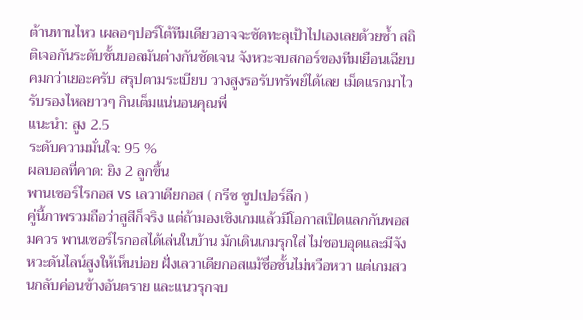ต้านทานไหว เผลอๆปอร์โต้ทีมเดียวอาจจะซัดทะลุเป้าไปเองเลยด้วยซ้ำ สถิติเจอกันระดับชั้นบอลมันต่างกันชัดเจน จังหวะจบสกอร์ของทีมเยือนเฉียบคมกว่าเยอะครับ สรุปตามระเบียบ วางสูงรอรับทรัพย์ได้เลย เม็ดแรกมาไวรับรองไหลยาวๆ กินเต็มแน่นอนคุณพี่
แนะนำ: สูง 2.5
ระดับความมั่นใจ: 95 %
ผลบอลที่คาด: ยิง 2 ลูกขึ้น
พานเซอร์ไรกอส vs เลวาเดียกอส ( กรีซ ซูปเปอร์ลีก )
คู่นี้ภาพรวมถือว่าสูสีก็จริง แต่ถ้ามองเชิงเกมแล้วมีโอกาสเปิดแลกกันพอสมควร พานเซอร์ไรกอสได้เล่นในบ้าน มักเดินเกมรุกใส่ ไม่ชอบอุดและมีจังหวะดันไลน์สูงให้เห็นบ่อย ฝั่งเลวาเดียกอสแม้ชื่อชั้นไม่หวือหวา แต่เกมสวนกลับค่อนข้างอันตราย และแนวรุกจบ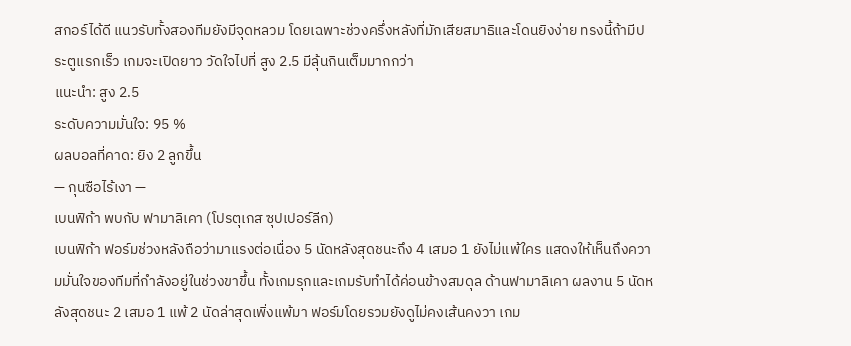สกอร์ได้ดี แนวรับทั้งสองทีมยังมีจุดหลวม โดยเฉพาะช่วงครึ่งหลังที่มักเสียสมาธิและโดนยิงง่าย ทรงนี้ถ้ามีประตูแรกเร็ว เกมจะเปิดยาว วัดใจไปที่ สูง 2.5 มีลุ้นกินเต็มมากกว่า
แนะนำ: สูง 2.5
ระดับความมั่นใจ: 95 %
ผลบอลที่คาด: ยิง 2 ลูกขึ้น
— กุนซือไร้เงา —
เบนฟิก้า พบกับ ฟามาลิเคา (โปรตุเกส ซุปเปอร์ลีก)
เบนฟิก้า ฟอร์มช่วงหลังถือว่ามาแรงต่อเนื่อง 5 นัดหลังสุดชนะถึง 4 เสมอ 1 ยังไม่แพ้ใคร แสดงให้เห็นถึงความมั่นใจของทีมที่กำลังอยู่ในช่วงขาขึ้น ทั้งเกมรุกและเกมรับทำได้ค่อนข้างสมดุล ด้านฟามาลิเคา ผลงาน 5 นัดหลังสุดชนะ 2 เสมอ 1 แพ้ 2 นัดล่าสุดเพิ่งแพ้มา ฟอร์มโดยรวมยังดูไม่คงเส้นคงวา เกม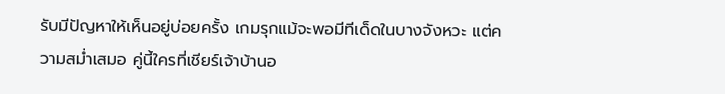รับมีปัญหาให้เห็นอยู่บ่อยครั้ง เกมรุกแม้จะพอมีทีเด็ดในบางจังหวะ แต่ความสม่ำเสมอ คู่นี้ใครที่เชียร์เจ้าบ้านอ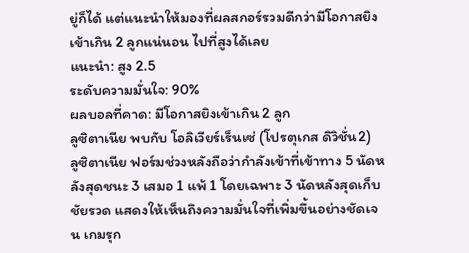ยู่ก็ได้ แต่แนะนำให้มองที่ผลสกอร์รวมดีกว่ามีโอกาสยิงเข้าเกิน 2 ลูกแน่นอน ไปที่สูงได้เลย
แนะนำ: สูง 2.5
ระดับความมั่นใจ: 90%
ผลบอลที่คาด: มีโอกาสยิงเข้าเกิน 2 ลูก
ลูซิตาเนีย พบกับ โอลิเวียร์เร็นเซ่ (โปรตุเกส ดิวิชั่น2)
ลูซิตาเนีย ฟอร์มช่วงหลังถือว่ากำลังเข้าที่เข้าทาง 5 นัดหลังสุดชนะ 3 เสมอ 1 แพ้ 1 โดยเฉพาะ 3 นัดหลังสุดเก็บชัยรวด แสดงให้เห็นถึงความมั่นใจที่เพิ่มขึ้นอย่างชัดเจน เกมรุก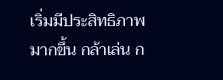เริ่มมีประสิทธิภาพมากขึ้น กล้าเล่น ก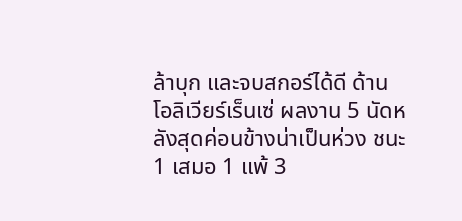ล้าบุก และจบสกอร์ได้ดี ด้านโอลิเวียร์เร็นเซ่ ผลงาน 5 นัดหลังสุดค่อนข้างน่าเป็นห่วง ชนะ 1 เสมอ 1 แพ้ 3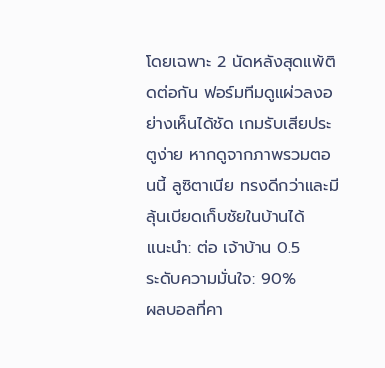โดยเฉพาะ 2 นัดหลังสุดแพ้ติดต่อกัน ฟอร์มทีมดูแผ่วลงอย่างเห็นได้ชัด เกมรับเสียประตูง่าย หากดูจากภาพรวมตอนนี้ ลูซิตาเนีย ทรงดีกว่าและมีลุ้นเบียดเก็บชัยในบ้านได้
แนะนำ: ต่อ เจ้าบ้าน 0.5
ระดับความมั่นใจ: 90%
ผลบอลที่คา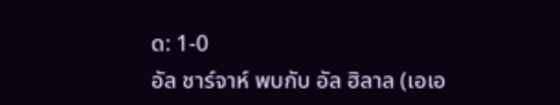ด: 1-0
อัล ชาร์จาห์ พบกับ อัล ฮิลาล (เอเอ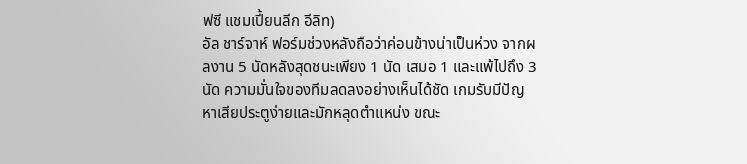ฟซี แชมเปี้ยนลีก อีลิท)
อัล ชาร์จาห์ ฟอร์มช่วงหลังถือว่าค่อนข้างน่าเป็นห่วง จากผลงาน 5 นัดหลังสุดชนะเพียง 1 นัด เสมอ 1 และแพ้ไปถึง 3 นัด ความมั่นใจของทีมลดลงอย่างเห็นได้ชัด เกมรับมีปัญหาเสียประตูง่ายและมักหลุดตำแหน่ง ขณะ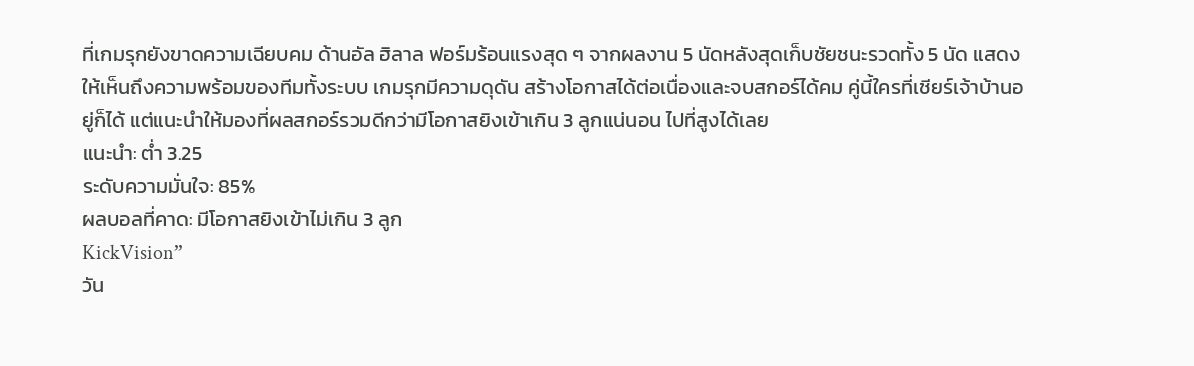ที่เกมรุกยังขาดความเฉียบคม ด้านอัล ฮิลาล ฟอร์มร้อนแรงสุด ๆ จากผลงาน 5 นัดหลังสุดเก็บชัยชนะรวดทั้ง 5 นัด แสดงให้เห็นถึงความพร้อมของทีมทั้งระบบ เกมรุกมีความดุดัน สร้างโอกาสได้ต่อเนื่องและจบสกอร์ได้คม คู่นี้ใครที่เชียร์เจ้าบ้านอยู่ก็ได้ แต่แนะนำให้มองที่ผลสกอร์รวมดีกว่ามีโอกาสยิงเข้าเกิน 3 ลูกแน่นอน ไปที่สูงได้เลย
แนะนำ: ต่ำ 3.25
ระดับความมั่นใจ: 85%
ผลบอลที่คาด: มีโอกาสยิงเข้าไม่เกิน 3 ลูก
KickVision”
วัน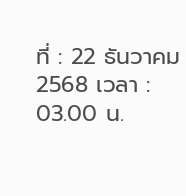ที่ : 22 ธันวาคม 2568 เวลา : 03.00 น.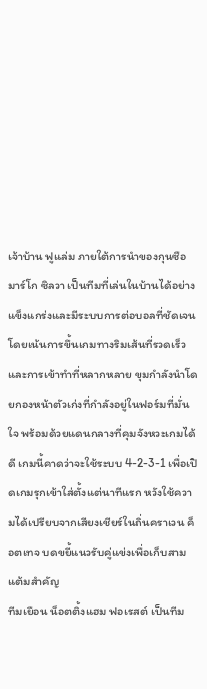เจ้าบ้าน ฟูแล่ม ภายใต้การนำของกุนซือ มาร์โก ซิลวา เป็นทีมที่เล่นในบ้านได้อย่างแข็งแกร่งและมีระบบการต่อบอลที่ชัดเจน โดยเน้นการขึ้นเกมทางริมเส้นที่รวดเร็วและการเข้าทำที่หลากหลาย ขุมกำลังนำโดยกองหน้าตัวเก่งที่กำลังอยู่ในฟอร์มที่มั่นใจ พร้อมด้วยแดนกลางที่คุมจังหวะเกมได้ดี เกมนี้คาดว่าจะใช้ระบบ 4-2-3-1 เพื่อเปิดเกมรุกเข้าใส่ตั้งแต่นาทีแรก หวังใช้ความได้เปรียบจากเสียงเชียร์ในถิ่นคราเวน ค็อตเทจ บดขยี้แนวรับคู่แข่งเพื่อเก็บสามแต้มสำคัญ
ทีมเยือน น็อตติ้งแฮม ฟอเรสต์ เป็นทีม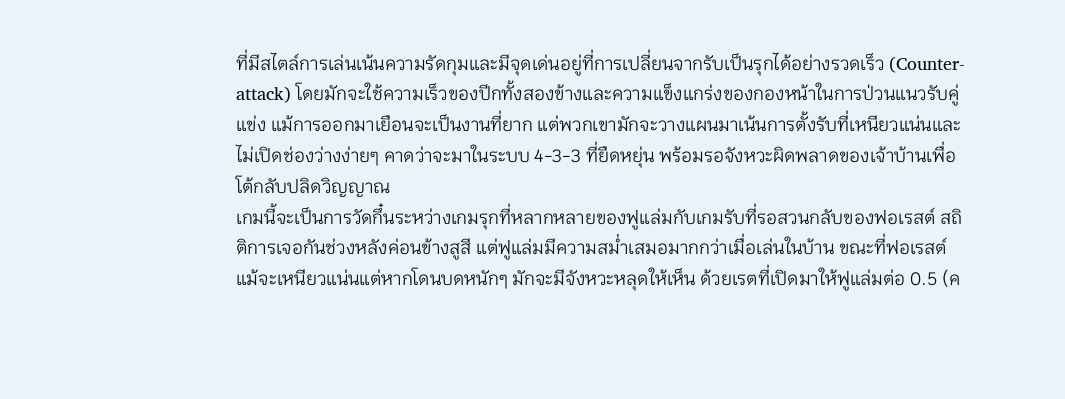ที่มีสไตล์การเล่นเน้นความรัดกุมและมีจุดเด่นอยู่ที่การเปลี่ยนจากรับเป็นรุกได้อย่างรวดเร็ว (Counter-attack) โดยมักจะใช้ความเร็วของปีกทั้งสองข้างและความแข็งแกร่งของกองหน้าในการป่วนแนวรับคู่แข่ง แม้การออกมาเยือนจะเป็นงานที่ยาก แต่พวกเขามักจะวางแผนมาเน้นการตั้งรับที่เหนียวแน่นและไม่เปิดช่องว่างง่ายๆ คาดว่าจะมาในระบบ 4-3-3 ที่ยืดหยุ่น พร้อมรอจังหวะผิดพลาดของเจ้าบ้านเพื่อโต้กลับปลิดวิญญาณ
เกมนี้จะเป็นการวัดกึ๋นระหว่างเกมรุกที่หลากหลายของฟูแล่มกับเกมรับที่รอสวนกลับของฟอเรสต์ สถิติการเจอกันช่วงหลังค่อนข้างสูสี แต่ฟูแล่มมีความสม่ำเสมอมากกว่าเมื่อเล่นในบ้าน ขณะที่ฟอเรสต์แม้จะเหนียวแน่นแต่หากโดนบดหนักๆ มักจะมีจังหวะหลุดให้เห็น ด้วยเรตที่เปิดมาให้ฟูแล่มต่อ 0.5 (ค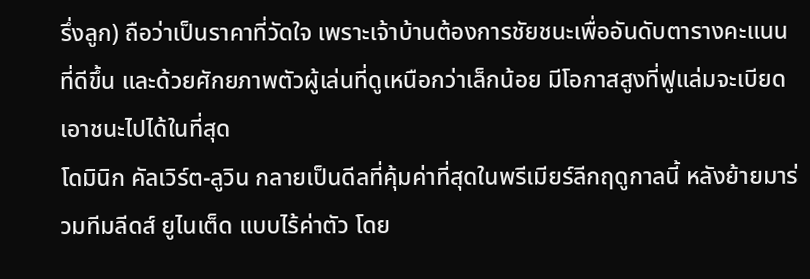รึ่งลูก) ถือว่าเป็นราคาที่วัดใจ เพราะเจ้าบ้านต้องการชัยชนะเพื่ออันดับตารางคะแนนที่ดีขึ้น และด้วยศักยภาพตัวผู้เล่นที่ดูเหนือกว่าเล็กน้อย มีโอกาสสูงที่ฟูแล่มจะเบียดเอาชนะไปได้ในที่สุด
โดมินิก คัลเวิร์ต-ลูวิน กลายเป็นดีลที่คุ้มค่าที่สุดในพรีเมียร์ลีกฤดูกาลนี้ หลังย้ายมาร่วมทีมลีดส์ ยูไนเต็ด แบบไร้ค่าตัว โดย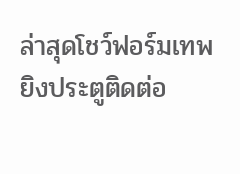ล่าสุดโชว์ฟอร์มเทพยิงประตูติดต่อ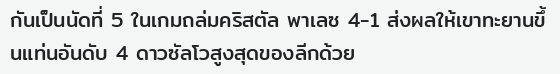กันเป็นนัดที่ 5 ในเกมถล่มคริสตัล พาเลซ 4-1 ส่งผลให้เขาทะยานขึ้นแท่นอันดับ 4 ดาวซัลโวสูงสุดของลีกด้วย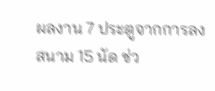ผลงาน 7 ประตูจากการลงสนาม 15 นัด ช่ว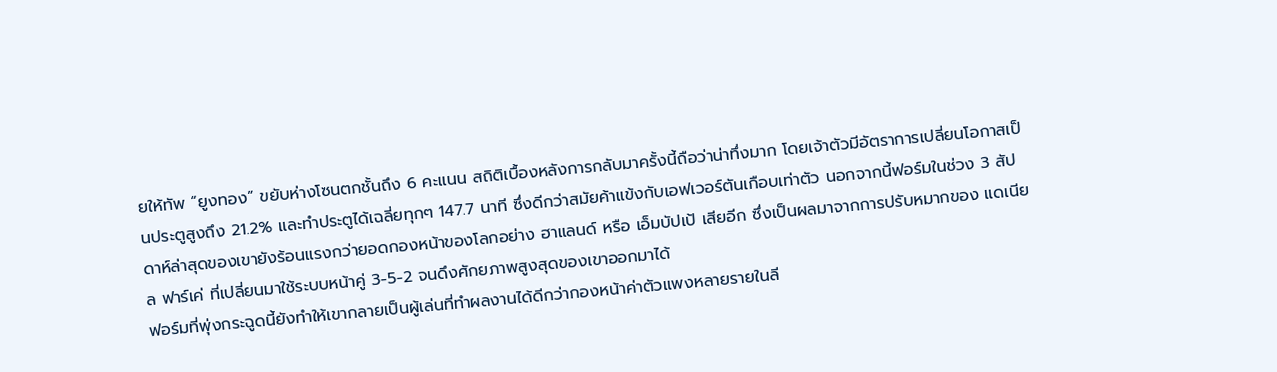ยให้ทัพ “ยูงทอง” ขยับห่างโซนตกชั้นถึง 6 คะแนน สถิติเบื้องหลังการกลับมาครั้งนี้ถือว่าน่าทึ่งมาก โดยเจ้าตัวมีอัตราการเปลี่ยนโอกาสเป็นประตูสูงถึง 21.2% และทำประตูได้เฉลี่ยทุกๆ 147.7 นาที ซึ่งดีกว่าสมัยค้าแข้งกับเอฟเวอร์ตันเกือบเท่าตัว นอกจากนี้ฟอร์มในช่วง 3 สัปดาห์ล่าสุดของเขายังร้อนแรงกว่ายอดกองหน้าของโลกอย่าง ฮาแลนด์ หรือ เอ็มบัปเป้ เสียอีก ซึ่งเป็นผลมาจากการปรับหมากของ แดเนียล ฟาร์เค่ ที่เปลี่ยนมาใช้ระบบหน้าคู่ 3-5-2 จนดึงศักยภาพสูงสุดของเขาออกมาได้
ฟอร์มที่พุ่งกระฉูดนี้ยังทำให้เขากลายเป็นผู้เล่นที่ทำผลงานได้ดีกว่ากองหน้าค่าตัวแพงหลายรายในลี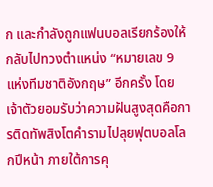ก และกำลังถูกแฟนบอลเรียกร้องให้กลับไปทวงตำแหน่ง “หมายเลข 9 แห่งทีมชาติอังกฤษ” อีกครั้ง โดยเจ้าตัวยอมรับว่าความฝันสูงสุดคือการติดทัพสิงโตคำรามไปลุยฟุตบอลโลกปีหน้า ภายใต้การคุ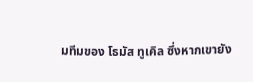มทีมของ โธมัส ทูเคิล ซึ่งหากเขายัง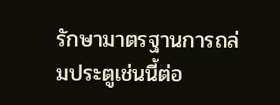รักษามาตรฐานการถล่มประตูเช่นนี้ต่อ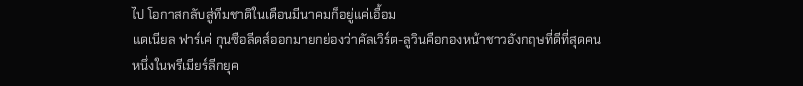ไป โอกาสกลับสู่ทีมชาติในเดือนมีนาคมก็อยู่แค่เอื้อม
แดเนียล ฟาร์เค่ กุนซือลีดส์ออกมายกย่องว่าคัลเวิร์ต-ลูวินคือกองหน้าชาวอังกฤษที่ดีที่สุดคนหนึ่งในพรีเมียร์ลีกยุค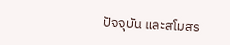ปัจจุบัน และสโมสร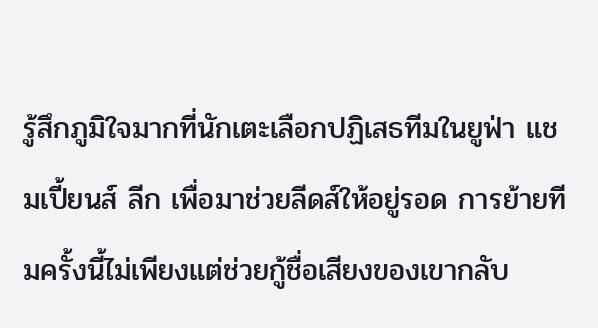รู้สึกภูมิใจมากที่นักเตะเลือกปฏิเสธทีมในยูฟ่า แชมเปี้ยนส์ ลีก เพื่อมาช่วยลีดส์ให้อยู่รอด การย้ายทีมครั้งนี้ไม่เพียงแต่ช่วยกู้ชื่อเสียงของเขากลับ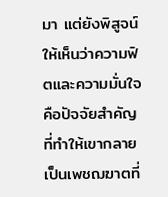มา แต่ยังพิสูจน์ให้เห็นว่าความฟิตและความมั่นใจคือปัจจัยสำคัญที่ทำให้เขากลายเป็นเพชฌฆาตที่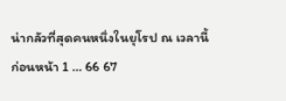น่ากลัวที่สุดคนหนึ่งในยุโรป ณ เวลานี้
ก่อนหน้า 1 … 66 67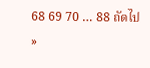68 69 70 … 88 ถัดไป »